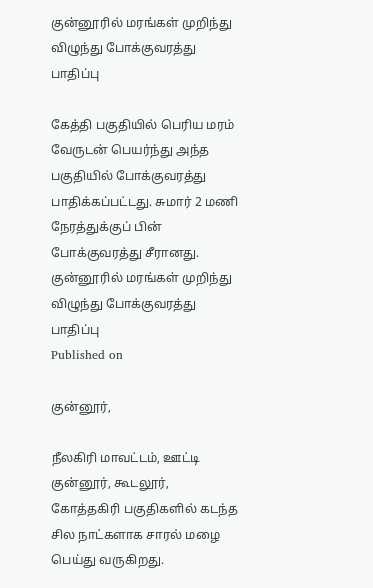குன்னூரில் மரங்கள் முறிந்து விழுந்து போக்குவரத்து பாதிப்பு

கேத்தி பகுதியில் பெரிய மரம் வேருடன் பெயர்ந்து அந்த பகுதியில் போக்குவரத்து பாதிக்கப்பட்டது. சுமார் 2 மணி நேரத்துக்குப் பின் போக்குவரத்து சீரானது.
குன்னூரில் மரங்கள் முறிந்து விழுந்து போக்குவரத்து பாதிப்பு
Published on

குன்னூர்,

நீலகிரி மாவட்டம், ஊட்டி குன்னூர், கூடலூர், கோத்தகிரி பகுதிகளில் கடந்த சில நாட்களாக சாரல் மழை பெய்து வருகிறது.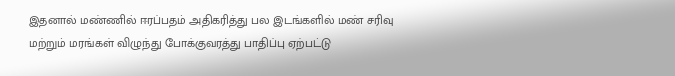இதனால் மண்ணில் ஈரப்பதம் அதிகரித்து பல இடங்களில் மண் சரிவு மற்றும் மரங்கள் விழுந்து போக்குவரத்து பாதிப்பு ஏற்பட்டு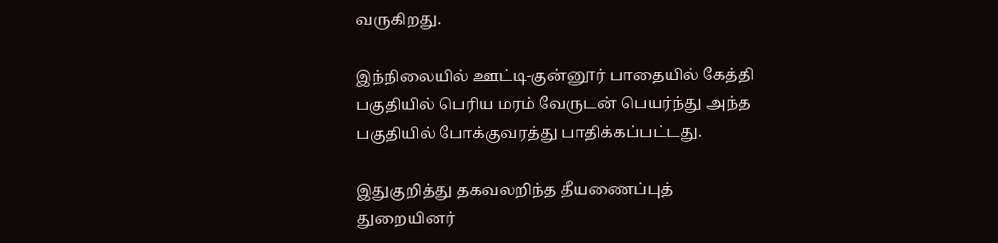வருகிறது.

இந்நிலையில் ஊட்டி-குன்னூர் பாதையில் கேத்தி பகுதியில் பெரிய மரம் வேருடன் பெயர்ந்து அந்த பகுதியில் போக்குவரத்து பாதிக்கப்பட்டது.

இதுகுறித்து தகவலறிந்த தீயணைப்புத் துறையினர்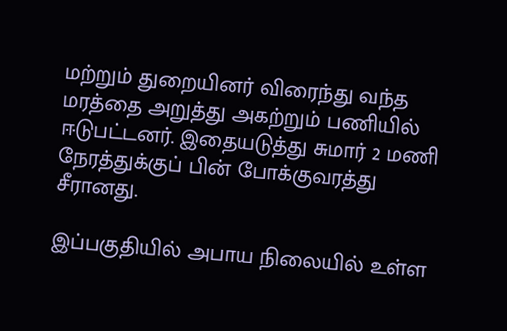மற்றும் துறையினர் விரைந்து வந்த மரத்தை அறுத்து அகற்றும் பணியில் ஈடுபட்டனர். இதையடுத்து சுமார் 2 மணி நேரத்துக்குப் பின் போக்குவரத்து சீரானது.

இப்பகுதியில் அபாய நிலையில் உள்ள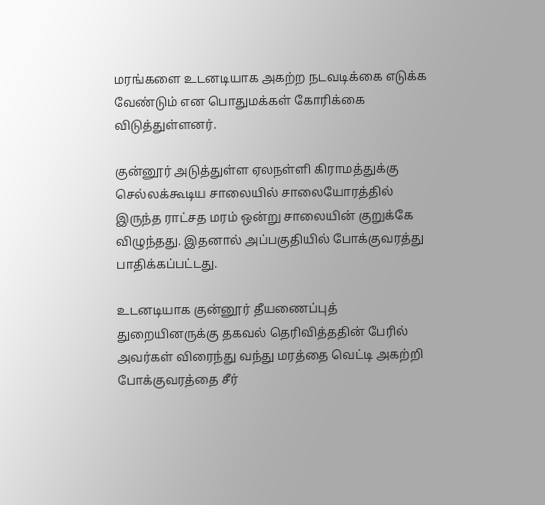மரங்களை உடனடியாக அகற்ற நடவடிக்கை எடுக்க வேண்டும் என பொதுமக்கள் கோரிக்கை விடுத்துள்ளனர்.

குன்னூர் அடுத்துள்ள ஏலநள்ளி கிராமத்துக்கு செல்லக்கூடிய சாலையில் சாலையோரத்தில் இருந்த ராட்சத மரம் ஒன்று சாலையின் குறுக்கே விழுந்தது. இதனால் அப்பகுதியில் போக்குவரத்து பாதிக்கப்பட்டது.

உடனடியாக குன்னூர் தீயணைப்புத் துறையினருக்கு தகவல் தெரிவித்ததின் பேரில் அவர்கள் விரைந்து வந்து மரத்தை வெட்டி அகற்றி போக்குவரத்தை சீர்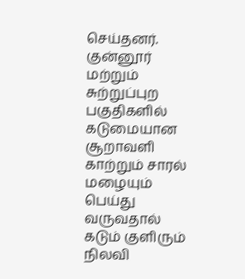செய்தனர். குன்னூர் மற்றும் சுற்றுப்புற பகுதிகளில் கடுமையான சூறாவளி காற்றும் சாரல் மழையும் பெய்து வருவதால் கடும் குளிரும் நிலவி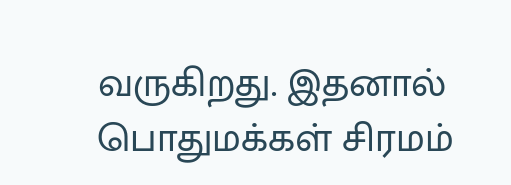வருகிறது. இதனால் பொதுமக்கள் சிரமம்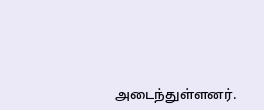அடைந்துள்ளனர்.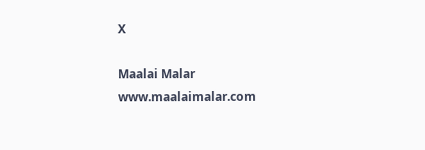X

Maalai Malar
www.maalaimalar.com